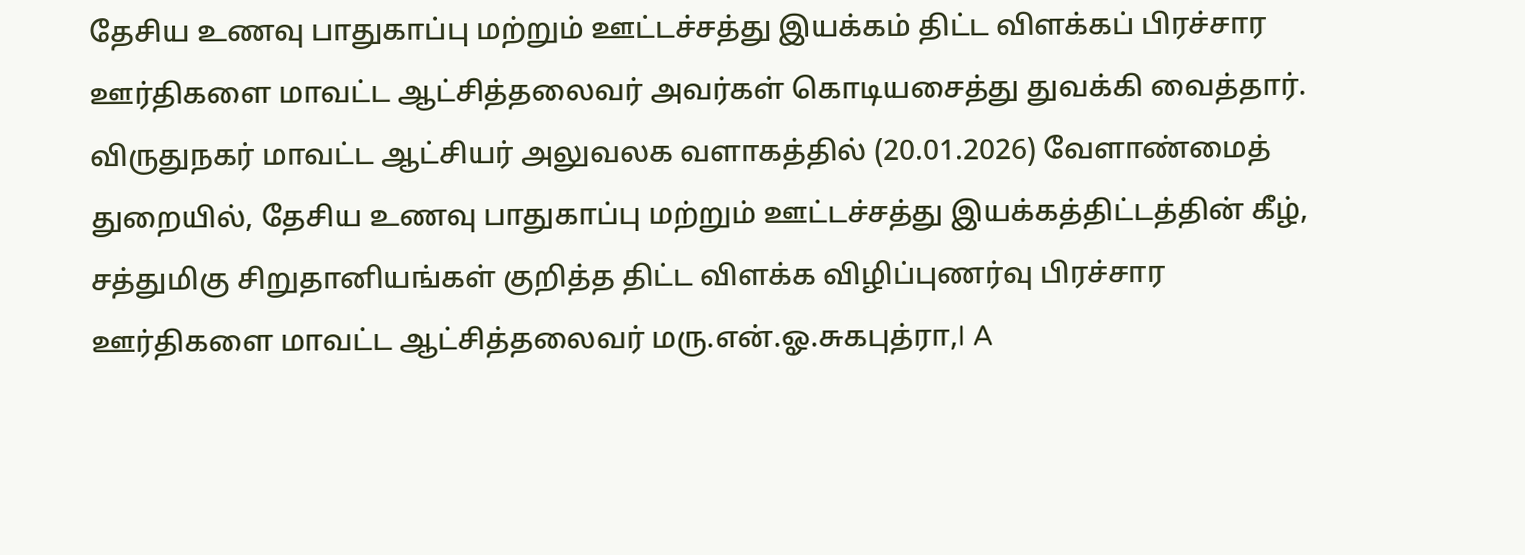தேசிய உணவு பாதுகாப்பு மற்றும் ஊட்டச்சத்து இயக்கம் திட்ட விளக்கப் பிரச்சார ஊர்திகளை மாவட்ட ஆட்சித்தலைவர் அவர்கள் கொடியசைத்து துவக்கி வைத்தார்.
விருதுநகர் மாவட்ட ஆட்சியர் அலுவலக வளாகத்தில் (20.01.2026) வேளாண்மைத் துறையில், தேசிய உணவு பாதுகாப்பு மற்றும் ஊட்டச்சத்து இயக்கத்திட்டத்தின் கீழ், சத்துமிகு சிறுதானியங்கள் குறித்த திட்ட விளக்க விழிப்புணர்வு பிரச்சார ஊர்திகளை மாவட்ட ஆட்சித்தலைவர் மரு.என்.ஓ.சுகபுத்ரா,I A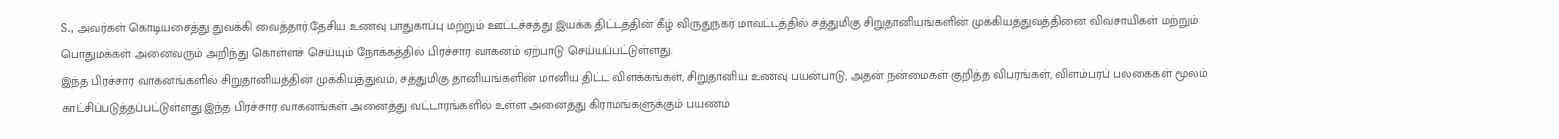S., அவர்கள் கொடியசைத்து துவக்கி வைத்தார்.தேசிய உணவு பாதுகாப்பு மற்றும் ஊட்டச்சத்து இயக்க திட்டத்தின் கீழ் விருதுநகர் மாவட்டத்தில் சத்துமிகு சிறுதானியங்களின் முக்கியத்துவத்தினை விவசாயிகள் மற்றும் பொதுமக்கள் அனைவரும் அறிந்து கொள்ளச் செய்யும் நோக்கத்தில் பிரச்சார வாகனம் ஏற்பாடு செய்யப்பட்டுள்ளது.
இந்த பிரச்சார வாகனங்களில் சிறுதானியத்தின் முக்கியத்துவம், சத்துமிகு தானியங்களின் மானிய திட்ட விளக்கங்கள், சிறுதானிய உணவு பயன்பாடு, அதன் நன்மைகள் குறித்த விபரங்கள், விளம்பரப் பலகைகள் மூலம் காட்சிப்படுத்தப்பட்டுள்ளது.இந்த பிரச்சார வாகனங்கள் அனைத்து வட்டாரங்களில் உள்ள அனைத்து கிராமங்களுக்கும் பயணம்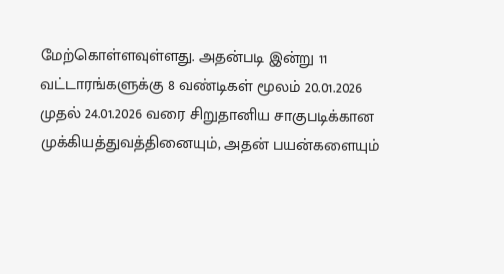மேற்கொள்ளவுள்ளது. அதன்படி இன்று 11 வட்டாரங்களுக்கு 8 வண்டிகள் மூலம் 20.01.2026 முதல் 24.01.2026 வரை சிறுதானிய சாகுபடிக்கான முக்கியத்துவத்தினையும், அதன் பயன்களையும்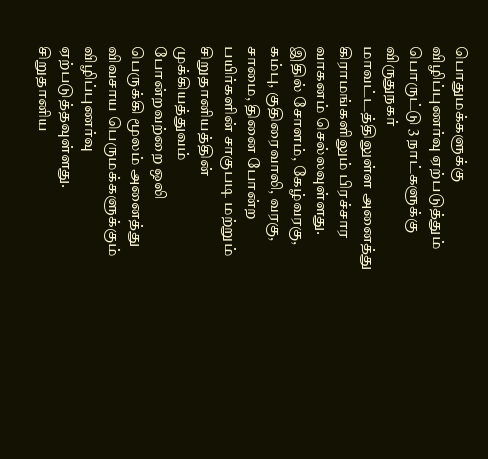பொதுமக்களுக்கு விழிப்புணர்வு ஏற்படுத்தும் பொருட்டு 3 நாட்களுக்கு விருதுநகர் மாவட்டத்திலுள்ள அனைத்து கிராமங்களிலும் பிரச்சார வாகனம் செல்லவுள்ளது. இதில் சோளம், கேழ்வரகு, கம்பு, குதிரைவாலி, வரகு, சாமை, தினை போன்ற பயிர்களின் சாகுபடி மற்றும் சிறுதானியத்தின் முக்கியத்துவம் போன்றவற்றை ஒலி பெருக்கி மூலம் அனைத்து விவசாய பெருமக்களுக்கும் விழிப்புணர்வு ஏற்படுத்தவுள்ளது.
சிறுதானிய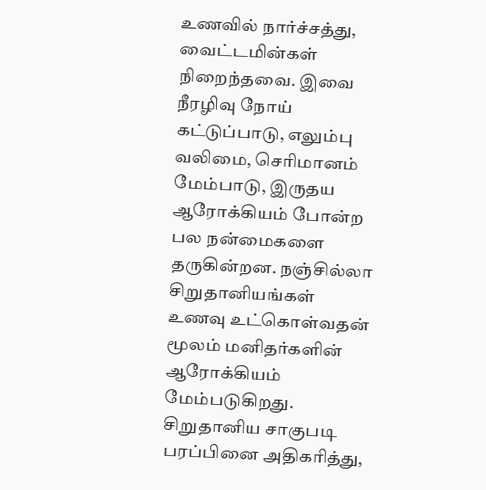உணவில் நார்ச்சத்து, வைட்டமின்கள் நிறைந்தவை. இவை நீரழிவு நோய் கட்டுப்பாடு, எலும்பு வலிமை, செரிமானம் மேம்பாடு, இருதய ஆரோக்கியம் போன்ற பல நன்மைகளை தருகின்றன. நஞ்சில்லா சிறுதானியங்கள் உணவு உட்கொள்வதன் மூலம் மனிதர்களின் ஆரோக்கியம் மேம்படுகிறது. சிறுதானிய சாகுபடி பரப்பினை அதிகரித்து,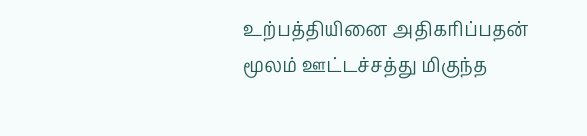உற்பத்தியினை அதிகரிப்பதன் மூலம் ஊட்டச்சத்து மிகுந்த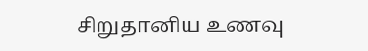சிறுதானிய உணவு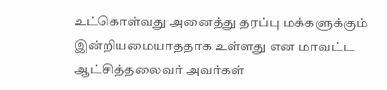உட்கொள்வது அனைத்து தரப்பு மக்களுக்கும் இன்றியமையாததாக உள்ளது என மாவட்ட ஆட்சித்தலைவர் அவர்கள்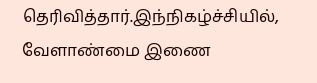தெரிவித்தார்.இந்நிகழ்ச்சியில், வேளாண்மை இணை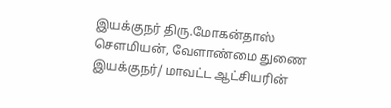இயக்குநர் திரு.மோகன்தாஸ் சௌமியன், வேளாண்மை துணை இயக்குநர்/ மாவட்ட ஆட்சியரின்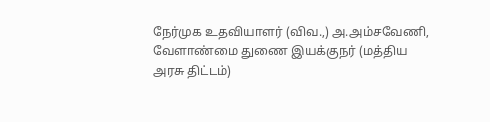நேர்முக உதவியாளர் (விவ.,) அ.அம்சவேணி, வேளாண்மை துணை இயக்குநர் (மத்திய அரசு திட்டம்)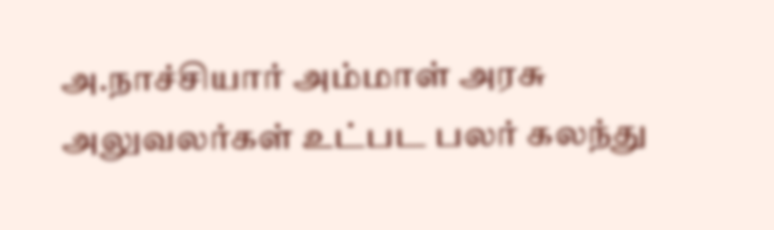அ.நாச்சியார் அம்மாள் அரசு அலுவலர்கள் உட்பட பலர் கலந்து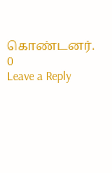கொண்டனர்.
0
Leave a Reply